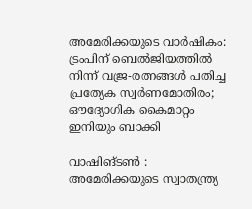അമേരിക്കയുടെ വാർഷികം: ട്രംപിന് ബെൽജിയത്തിൽ നിന്ന് വജ്ര-രത്നങ്ങൾ പതിച്ച പ്രത്യേക സ്വർണമോതിരം; ഔദ്യോഗിക കൈമാറ്റം ഇനിയും ബാക്കി

വാഷിങ്ടൺ : അമേരിക്കയുടെ സ്വാതന്ത്ര്യ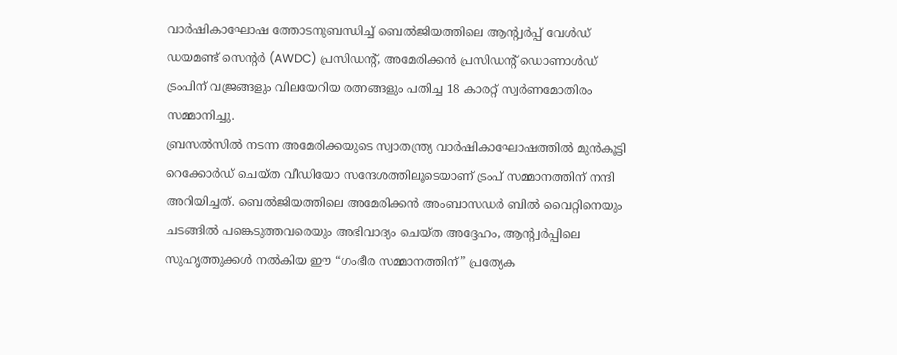വാർഷികാഘോഷ ത്തോടനുബന്ധിച്ച് ബെൽജിയത്തിലെ ആന്റ്വർപ്പ് വേൾഡ് ഡയമണ്ട് സെന്റർ (AWDC) പ്രസിഡന്റ്, അമേരിക്കൻ പ്രസിഡന്റ് ഡൊണാൾഡ് ട്രംപിന് വജ്രങ്ങളും വിലയേറിയ രത്നങ്ങളും പതിച്ച 18 കാരറ്റ് സ്വർണമോതിരം സമ്മാനിച്ചു.
ബ്രസൽസിൽ നടന്ന അമേരിക്കയുടെ സ്വാതന്ത്ര്യ വാർഷികാഘോഷത്തിൽ മുൻകൂട്ടി റെക്കോർഡ് ചെയ്ത വീഡിയോ സന്ദേശത്തിലൂടെയാണ് ട്രംപ് സമ്മാനത്തിന് നന്ദി അറിയിച്ചത്. ബെൽജിയത്തിലെ അമേരിക്കൻ അംബാസഡർ ബിൽ വൈറ്റിനെയും ചടങ്ങിൽ പങ്കെടുത്തവരെയും അഭിവാദ്യം ചെയ്ത അദ്ദേഹം, ആന്റ്വർപ്പിലെ സുഹൃത്തുക്കൾ നൽകിയ ഈ “ഗംഭീര സമ്മാനത്തിന്” പ്രത്യേക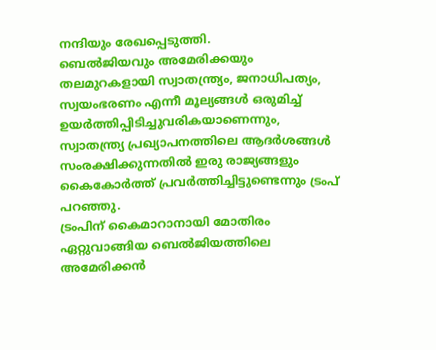നന്ദിയും രേഖപ്പെടുത്തി.
ബെൽജിയവും അമേരിക്കയും തലമുറകളായി സ്വാതന്ത്ര്യം, ജനാധിപത്യം, സ്വയംഭരണം എന്നീ മൂല്യങ്ങൾ ഒരുമിച്ച് ഉയർത്തിപ്പിടിച്ചുവരികയാണെന്നും, സ്വാതന്ത്ര്യ പ്രഖ്യാപനത്തിലെ ആദർശങ്ങൾ സംരക്ഷിക്കുന്നതിൽ ഇരു രാജ്യങ്ങളും കൈകോർത്ത് പ്രവർത്തിച്ചിട്ടുണ്ടെന്നും ട്രംപ് പറഞ്ഞു.
ട്രംപിന് കൈമാറാനായി മോതിരം ഏറ്റുവാങ്ങിയ ബെൽജിയത്തിലെ അമേരിക്കൻ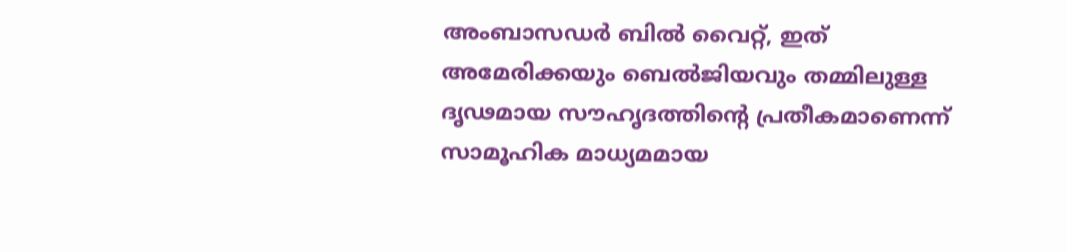അംബാസഡർ ബിൽ വൈറ്റ്, ഇത് അമേരിക്കയും ബെൽജിയവും തമ്മിലുള്ള ദൃഢമായ സൗഹൃദത്തിന്റെ പ്രതീകമാണെന്ന് സാമൂഹിക മാധ്യമമായ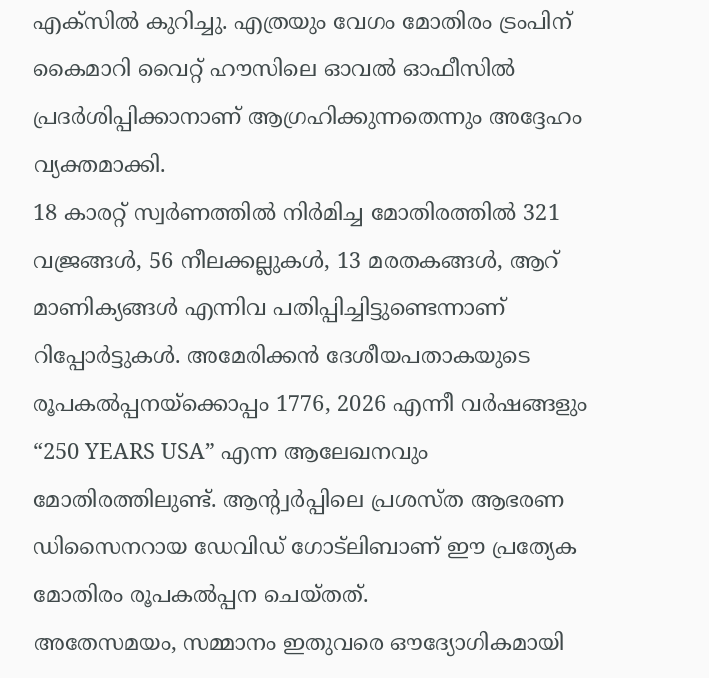എക്സിൽ കുറിച്ചു. എത്രയും വേഗം മോതിരം ട്രംപിന് കൈമാറി വൈറ്റ് ഹൗസിലെ ഓവൽ ഓഫീസിൽ പ്രദർശിപ്പിക്കാനാണ് ആഗ്രഹിക്കുന്നതെന്നും അദ്ദേഹം വ്യക്തമാക്കി.
18 കാരറ്റ് സ്വർണത്തിൽ നിർമിച്ച മോതിരത്തിൽ 321 വജ്രങ്ങൾ, 56 നീലക്കല്ലുകൾ, 13 മരതകങ്ങൾ, ആറ് മാണിക്യങ്ങൾ എന്നിവ പതിപ്പിച്ചിട്ടുണ്ടെന്നാണ് റിപ്പോർട്ടുകൾ. അമേരിക്കൻ ദേശീയപതാകയുടെ രൂപകൽപ്പനയ്ക്കൊപ്പം 1776, 2026 എന്നീ വർഷങ്ങളും “250 YEARS USA” എന്ന ആലേഖനവും മോതിരത്തിലുണ്ട്. ആന്റ്വർപ്പിലെ പ്രശസ്ത ആഭരണ ഡിസൈനറായ ഡേവിഡ് ഗോട്ലിബാണ് ഈ പ്രത്യേക മോതിരം രൂപകൽപ്പന ചെയ്തത്.
അതേസമയം, സമ്മാനം ഇതുവരെ ഔദ്യോഗികമായി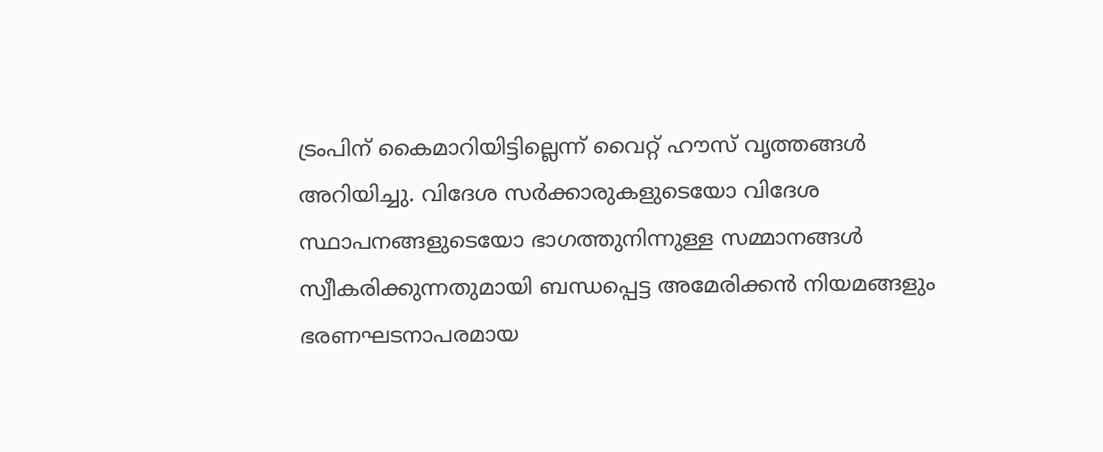ട്രംപിന് കൈമാറിയിട്ടില്ലെന്ന് വൈറ്റ് ഹൗസ് വൃത്തങ്ങൾ അറിയിച്ചു. വിദേശ സർക്കാരുകളുടെയോ വിദേശ സ്ഥാപനങ്ങളുടെയോ ഭാഗത്തുനിന്നുള്ള സമ്മാനങ്ങൾ സ്വീകരിക്കുന്നതുമായി ബന്ധപ്പെട്ട അമേരിക്കൻ നിയമങ്ങളും ഭരണഘടനാപരമായ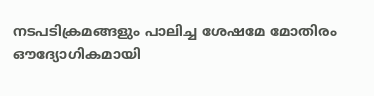നടപടിക്രമങ്ങളും പാലിച്ച ശേഷമേ മോതിരം ഔദ്യോഗികമായി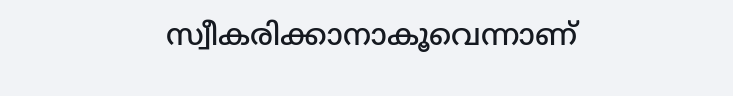സ്വീകരിക്കാനാകൂവെന്നാണ്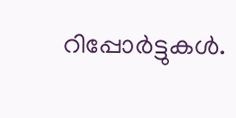റിപ്പോർട്ടുകൾ.